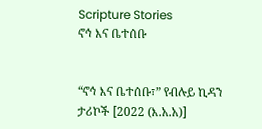Scripture Stories
ኖኅ እና ቤተሰቡ


“ኖኅ እና ቤተሰቡ፣” የብሉይ ኪዳን ታሪኮች [2022 (እ.አ.አ)]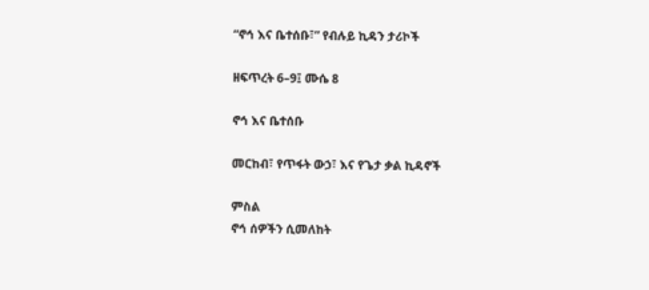“ኖኅ እና ቤተሰቡ፣” የብሉይ ኪዳን ታሪኮች

ዘፍጥረት 6–9፤ ሙሴ 8

ኖኅ እና ቤተሰቡ

መርከብ፣ የጥፋት ውኃ፣ እና የጌታ ቃል ኪዳኖች

ምስል
ኖኅ ሰዎችን ሲመለከት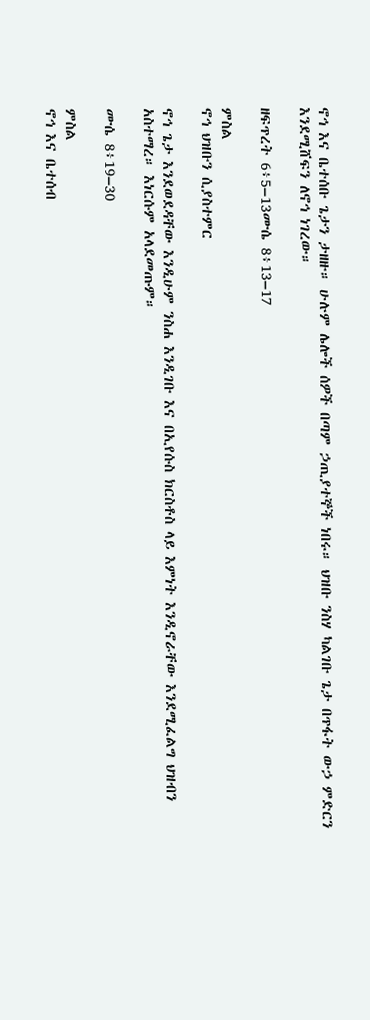ኖኅ እና ቤተሰቡ ጌታን ታዘዙ። ሁሉም ሌሎች ሰዎች በጣም ኃጢያተኞች ነበሩ። ህዝቡ ንስሃ ካልገቡ ጌታ በጥፋት ውኃ ምድርን እንደሚሸፍን ለኖኅ ነገረው።

ዘፍጥረት 6፥5–13ሙሴ 8፥13–17

ምስል
ኖኅ ህዝቡን ሲያስተምር

ኖኅ ጌታ እንደወደዳቸው እንዲሁም ንስሐ እንዲገቡ እና በኢየሱስ ክርስቶስ ላይ እምነት እንዲኖራቸው እንደሚፈልግ ህዝብን አስተማረ። እነርሱም አላደመጡም።

ሙሴ 8፥19–30

ምስል
ኖኅ እና ቤተሰብ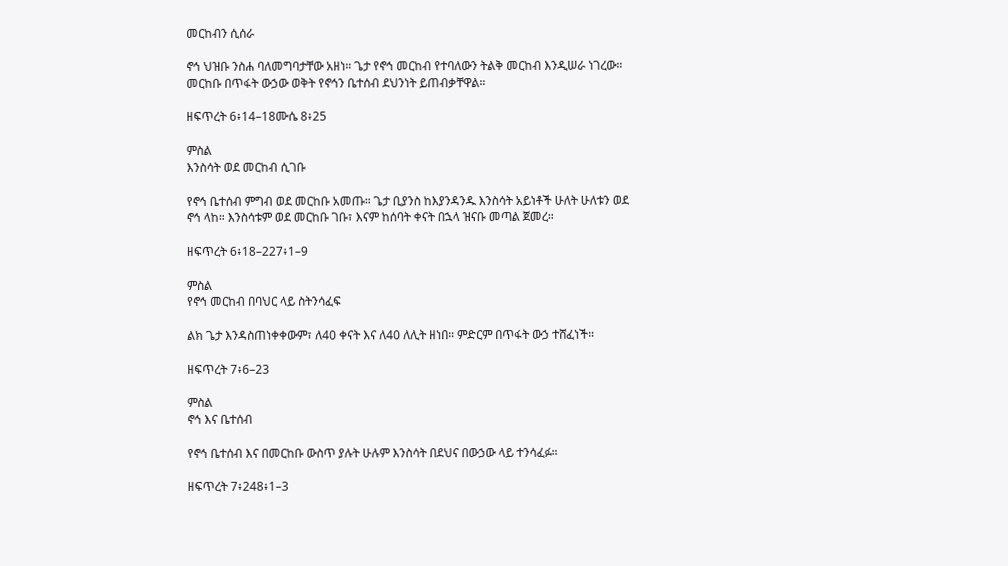መርከብን ሲሰራ

ኖኅ ህዝቡ ንስሐ ባለመግባታቸው አዘነ። ጌታ የኖኅ መርከብ የተባለውን ትልቅ መርከብ እንዲሠራ ነገረው። መርከቡ በጥፋት ውኃው ወቅት የኖኅን ቤተሰብ ደህንነት ይጠብቃቸዋል።

ዘፍጥረት 6፥14–18ሙሴ 8፥25

ምስል
እንስሳት ወደ መርከብ ሲገቡ

የኖኅ ቤተሰብ ምግብ ወደ መርከቡ አመጡ። ጌታ ቢያንስ ከእያንዳንዱ እንስሳት አይነቶች ሁለት ሁለቱን ወደ ኖኅ ላከ። እንስሳቱም ወደ መርከቡ ገቡ፣ እናም ከሰባት ቀናት በኋላ ዝናቡ መጣል ጀመረ።

ዘፍጥረት 6፥18–227፥1–9

ምስል
የኖኅ መርከብ በባህር ላይ ስትንሳፈፍ

ልክ ጌታ እንዳስጠነቀቀውም፣ ለ40 ቀናት እና ለ40 ለሊት ዘነበ። ምድርም በጥፋት ውኃ ተሸፈነች።

ዘፍጥረት 7፥6–23

ምስል
ኖኅ እና ቤተሰብ

የኖኅ ቤተሰብ እና በመርከቡ ውስጥ ያሉት ሁሉም እንስሳት በደህና በውኃው ላይ ተንሳፈፉ።

ዘፍጥረት 7፥248፥1–3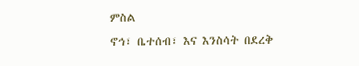ምስል
ኖኅ፣ ቤተሰብ፣ እና እንስሳት በደረቅ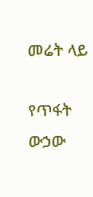መሬት ላይ

የጥፋት ውኃው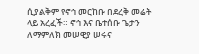ሲያልቅም የኖኅ መርከቡ በደረቅ መሬት ላይ አረፈች። ኖኅ እና ቤተሰቡ ጌታን ለማምለክ መሠዊያ ሠሩና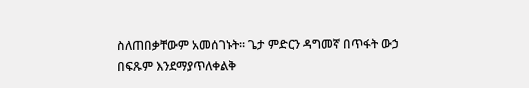ስለጠበቃቸውም አመሰገኑት። ጌታ ምድርን ዳግመኛ በጥፋት ውኃ በፍጹም እንደማያጥለቀልቅ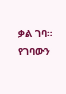ቃል ገባ። የገባውን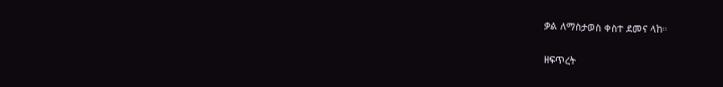ቃል ለማስታወስ ቀስተ ደመና ላከ።

ዘፍጥረት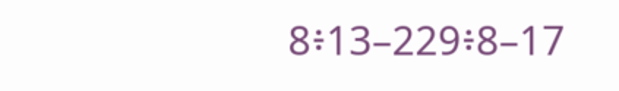8፥13–229፥8–17